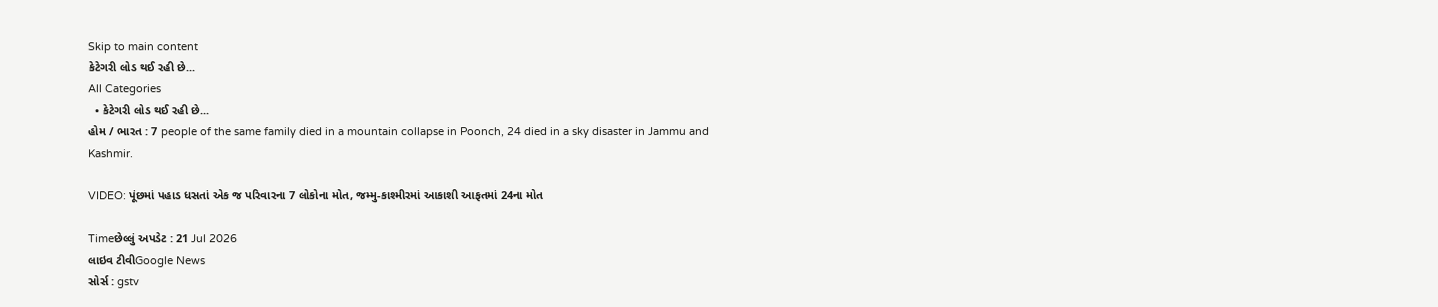Skip to main content
કેટેગરી લોડ થઈ રહી છે...
All Categories
  • કેટેગરી લોડ થઈ રહી છે...
હોમ / ભારત : 7 people of the same family died in a mountain collapse in Poonch, 24 died in a sky disaster in Jammu and Kashmir.

VIDEO: પૂંછમાં પહાડ ધસતાં એક જ પરિવારના 7 લોકોના મોત, જમ્મુ-કાશ્મીરમાં આકાશી આફતમાં 24ના મોત

Timeછેલ્લું અપડેટ : 21 Jul 2026
લાઇવ ટીવીGoogle News
સોર્સ : gstv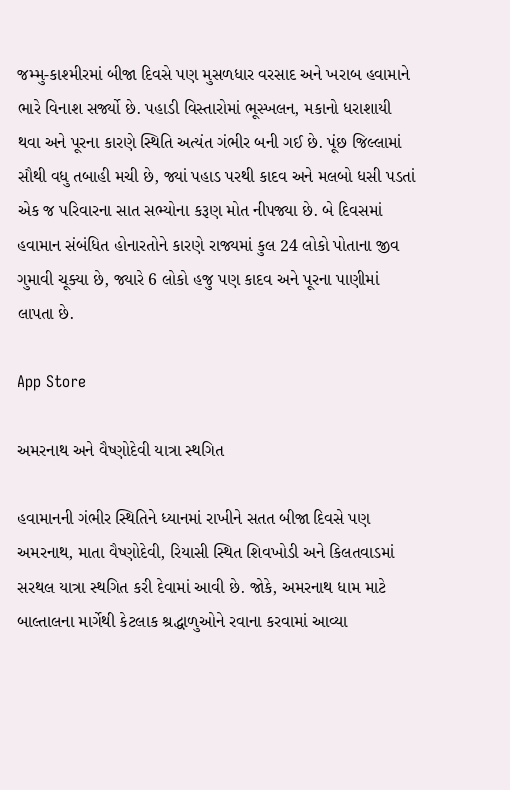જમ્મુ-કાશ્મીરમાં બીજા દિવસે પણ મુસળધાર વરસાદ અને ખરાબ હવામાને ભારે વિનાશ સર્જ્યો છે. પહાડી વિસ્તારોમાં ભૂસ્ખલન, મકાનો ધરાશાયી થવા અને પૂરના કારણે સ્થિતિ અત્યંત ગંભીર બની ગઈ છે. પૂંછ જિલ્લામાં સૌથી વધુ તબાહી મચી છે, જ્યાં પહાડ પરથી કાદવ અને મલબો ધસી પડતાં એક જ પરિવારના સાત સભ્યોના કરૂણ મોત નીપજ્યા છે. બે દિવસમાં હવામાન સંબંધિત હોનારતોને કારણે રાજ્યમાં કુલ 24 લોકો પોતાના જીવ ગુમાવી ચૂક્યા છે, જ્યારે 6 લોકો હજુ પણ કાદવ અને પૂરના પાણીમાં લાપતા છે.

App Store

અમરનાથ અને વૈષ્ણોદેવી યાત્રા સ્થગિત

હવામાનની ગંભીર સ્થિતિને ધ્યાનમાં રાખીને સતત બીજા દિવસે પણ અમરનાથ, માતા વૈષ્ણોદેવી, રિયાસી સ્થિત શિવખોડી અને કિલતવાડમાં સરથલ યાત્રા સ્થગિત કરી દેવામાં આવી છે. જોકે, અમરનાથ ધામ માટે બાલ્તાલના માર્ગેથી કેટલાક શ્રદ્ધાળુઓને રવાના કરવામાં આવ્યા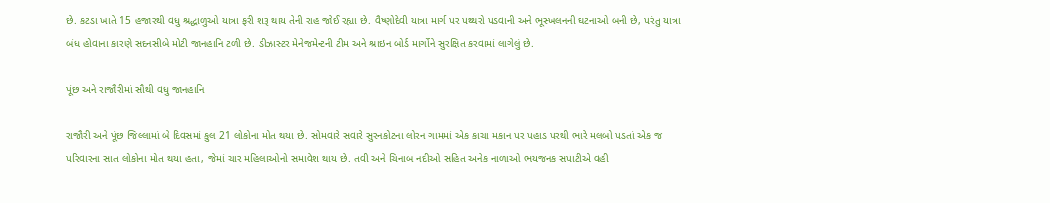છે. કટડા ખાતે 15 હજારથી વધુ શ્રદ્ધાળુઓ યાત્રા ફરી શરૂ થાય તેની રાહ જોઈ રહ્યા છે. વૈષ્ણોદેવી યાત્રા માર્ગ પર પથ્થરો પડવાની અને ભૂસ્ખલનની ઘટનાઓ બની છે, પરંતુ યાત્રા બંધ હોવાના કારણે સદનસીબે મોટી જાનહાનિ ટળી છે. ડીઝાસ્ટર મેનેજમેન્ટની ટીમ અને શ્રાઇન બોર્ડ માર્ગોને સુરક્ષિત કરવામાં લાગેલું છે.

પૂંછ અને રાજૌરીમાં સૌથી વધુ જાનહાનિ

રાજૌરી અને પૂંછ જિલ્લામાં બે દિવસમાં કુલ 21 લોકોના મોત થયા છે. સોમવારે સવારે સુરનકોટના લોરન ગામમાં એક કાચા મકાન પર પહાડ પરથી ભારે મલબો પડતાં એક જ પરિવારના સાત લોકોના મોત થયા હતા, જેમાં ચાર મહિલાઓનો સમાવેશ થાય છે. તવી અને ચિનાબ નદીઓ સહિત અનેક નાળાઓ ભયજનક સપાટીએ વહી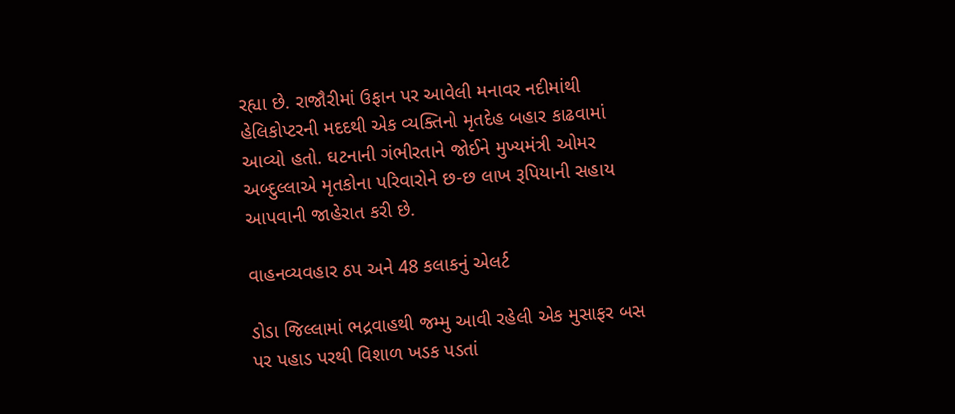રહ્યા છે. રાજૌરીમાં ઉફાન પર આવેલી મનાવર નદીમાંથી હેલિકોપ્ટરની મદદથી એક વ્યક્તિનો મૃતદેહ બહાર કાઢવામાં આવ્યો હતો. ઘટનાની ગંભીરતાને જોઈને મુખ્યમંત્રી ઓમર અબ્દુલ્લાએ મૃતકોના પરિવારોને છ-છ લાખ રૂપિયાની સહાય આપવાની જાહેરાત કરી છે.

વાહનવ્યવહાર ઠપ અને 48 કલાકનું એલર્ટ

ડોડા જિલ્લામાં ભદ્રવાહથી જમ્મુ આવી રહેલી એક મુસાફર બસ પર પહાડ પરથી વિશાળ ખડક પડતાં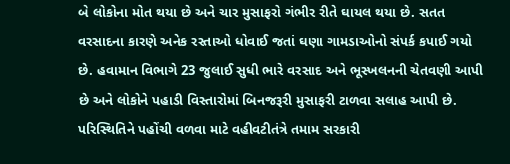બે લોકોના મોત થયા છે અને ચાર મુસાફરો ગંભીર રીતે ઘાયલ થયા છે. સતત વરસાદના કારણે અનેક રસ્તાઓ ધોવાઈ જતાં ઘણા ગામડાઓનો સંપર્ક કપાઈ ગયો છે. હવામાન વિભાગે 23 જુલાઈ સુધી ભારે વરસાદ અને ભૂસ્ખલનની ચેતવણી આપી છે અને લોકોને પહાડી વિસ્તારોમાં બિનજરૂરી મુસાફરી ટાળવા સલાહ આપી છે. પરિસ્થિતિને પહોંચી વળવા માટે વહીવટીતંત્રે તમામ સરકારી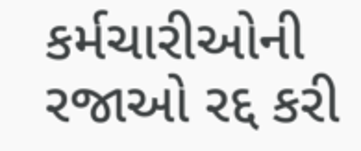કર્મચારીઓની રજાઓ રદ્દ કરી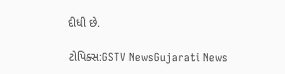દીધી છે.

ટોપિક્સ:GSTV NewsGujarati News